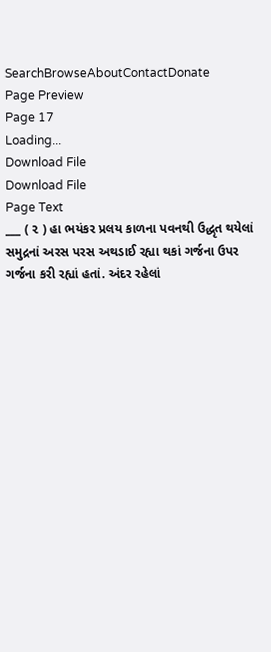SearchBrowseAboutContactDonate
Page Preview
Page 17
Loading...
Download File
Download File
Page Text
___ ( ૨ ) હા ભયંકર પ્રલય કાળના પવનથી ઉદ્ધૃત થયેલાં સમુદ્રનાં અરસ પરસ અથડાઈ રહ્યા થકાં ગર્જના ઉપર ગર્જના કરી રહ્યાં હતાં. અંદર રહેલાં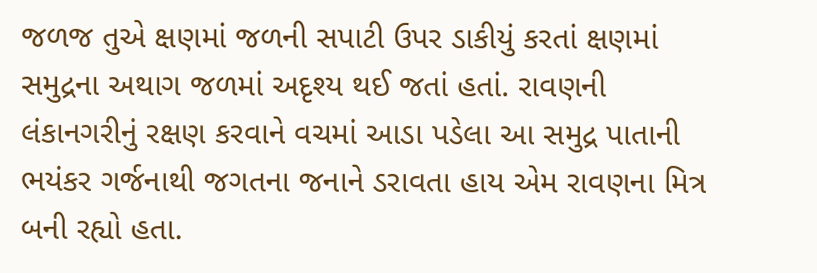જળજ તુએ ક્ષણમાં જળની સપાટી ઉપર ડાકીયું કરતાં ક્ષણમાં સમુદ્રના અથાગ જળમાં અદૃશ્ય થઈ જતાં હતાં. રાવણની લંકાનગરીનું રક્ષણ કરવાને વચમાં આડા પડેલા આ સમુદ્ર પાતાની ભયંકર ગર્જનાથી જગતના જનાને ડરાવતા હાય એમ રાવણના મિત્ર બની રહ્યો હતા.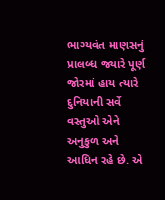ભાગ્યવંત માણસનું પ્રાલબ્ધ જ્યારે પૂર્ણ જોરમાં હાય ત્યારે દુનિયાની સર્વે વસ્તુઓ એને અનુકુળ અને આધિન રહે છે. એ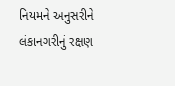નિયમને અનુસરીને લંકાનગરીનું રક્ષણ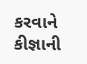કરવાને કીજ્ઞાની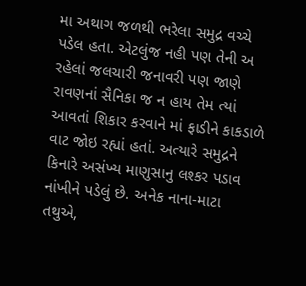મા અથાગ જળથી ભરેલા સમુદ્ર વચ્ચે પડેલ હતા. એટલુંજ નહી પણ તેની અ રહેલાં જલચારી જનાવરી પણ જાણે રાવણનાં સૈનિકા જ ન હાય તેમ ત્યાં આવતાં શિકાર કરવાને માં ફાડીને કાકડાળે વાટ જોઇ રહ્યાં હતાં. અત્યારે સમુદ્રને કિનારે અસંખ્ય માણુસાનુ લશ્કર પડાવ નાંખીને પડેલું છે. અનેક નાના-માટા તથુએ,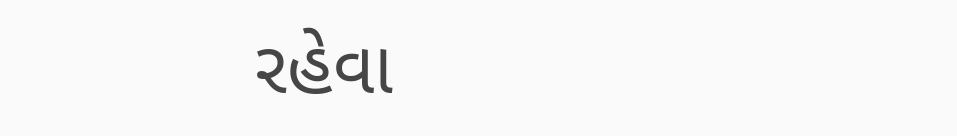રહેવા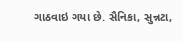ગાઠવાઇ ગયા છે. સૈનિકા, સુન્નટા,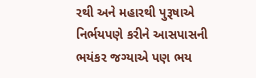રથી અને મહારથી પુરૂષાએ નિર્ભયપણે કરીને આસપાસની ભયંકર જગ્યાએ પણ ભય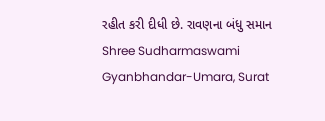રહીત કરી દીધી છે. રાવણના બંધુ સમાન Shree Sudharmaswami Gyanbhandar-Umara, Surat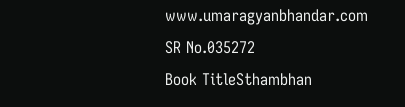www.umaragyanbhandar.com
SR No.035272
Book TitleSthambhan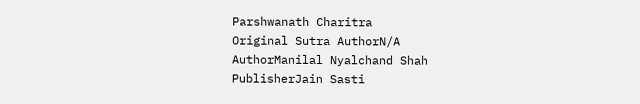Parshwanath Charitra
Original Sutra AuthorN/A
AuthorManilal Nyalchand Shah
PublisherJain Sasti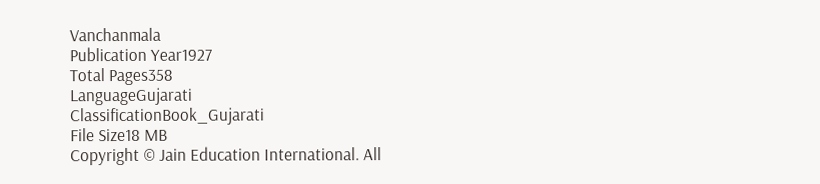Vanchanmala
Publication Year1927
Total Pages358
LanguageGujarati
ClassificationBook_Gujarati
File Size18 MB
Copyright © Jain Education International. All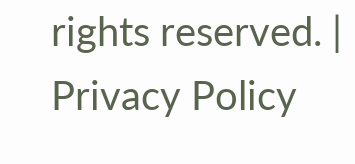rights reserved. | Privacy Policy